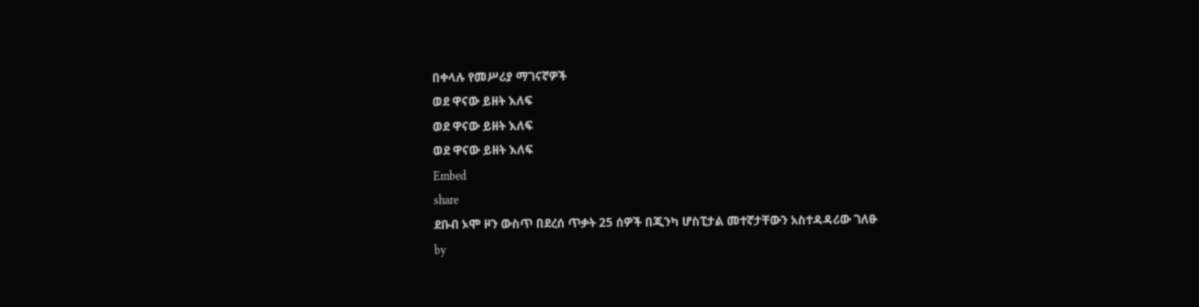በቀላሉ የመሥሪያ ማገናኛዎች
ወደ ዋናው ይዘት እለፍ
ወደ ዋናው ይዘት እለፍ
ወደ ዋናው ይዘት እለፍ
Embed
share
ደቡብ ኦሞ ዞን ውስጥ በደረሰ ጥቃት 25 ሰዎች በጂንካ ሆስፒታል መተኛታቸውን አስተዳዳሪው ገለፁ
by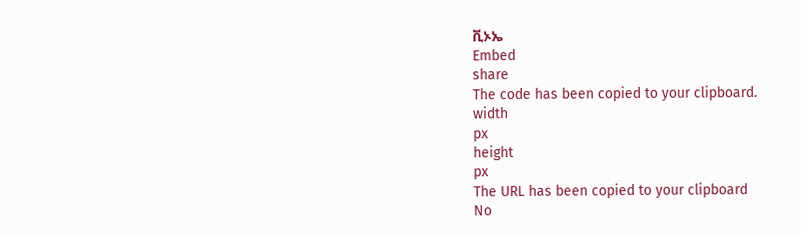ቪኦኤ
Embed
share
The code has been copied to your clipboard.
width
px
height
px
The URL has been copied to your clipboard
No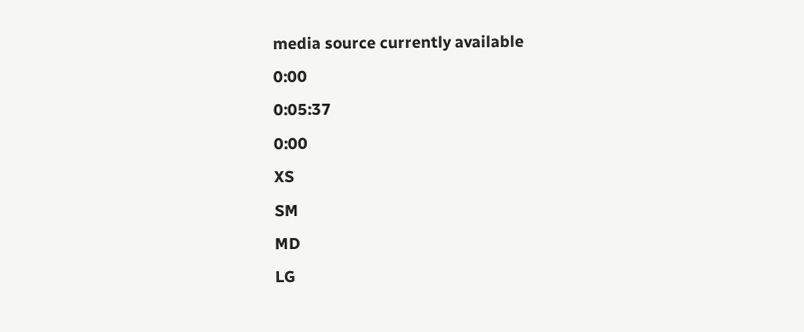media source currently available
0:00
0:05:37
0:00
XS
SM
MD
LG